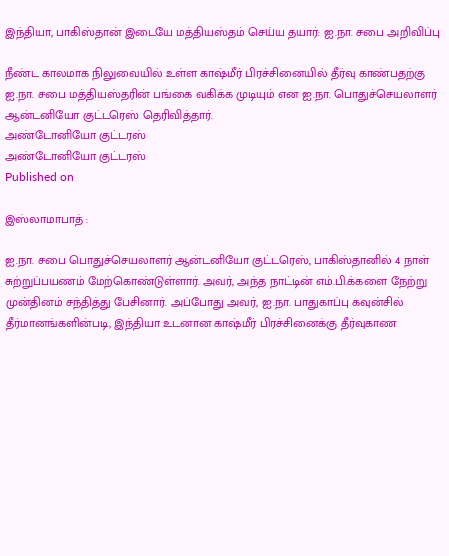இந்தியா, பாகிஸ்தான் இடையே மத்தியஸ்தம் செய்ய தயார்: ஐ.நா. சபை அறிவிப்பு

நீண்ட காலமாக நிலுவையில் உள்ள கா‌‌ஷ்மீர் பிரச்சினையில் தீர்வு காண்பதற்கு ஐ.நா. சபை மத்தியஸ்தரின் பங்கை வகிக்க முடியும் என ஐ.நா. பொதுச்செயலாளர் ஆன்டனியோ குட்டரெஸ் தெரிவித்தார்.
அண்டோனியோ குட்டரஸ்
அண்டோனியோ குட்டரஸ்
Published on

இஸ்லாமாபாத் :

ஐ.நா. சபை பொதுச்செயலாளர் ஆன்டனியோ குட்டரெஸ், பாகிஸ்தானில் 4 நாள் சுற்றுப்பயணம் மேற்கொண்டுள்ளார். அவர், அந்த நாட்டின் எம்.பி.க்களை நேற்று முன்தினம் சந்தித்து பேசினார். அப்போது அவர், ஐ.நா. பாதுகாப்பு கவுன்சில் தீர்மானங்களின்படி, இந்தியா உடனான கா‌‌ஷ்மீர் பிரச்சினைக்கு தீர்வுகாண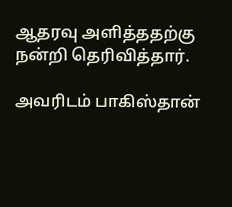ஆதரவு அளித்ததற்கு நன்றி தெரிவித்தார்.

அவரிடம் பாகிஸ்தான்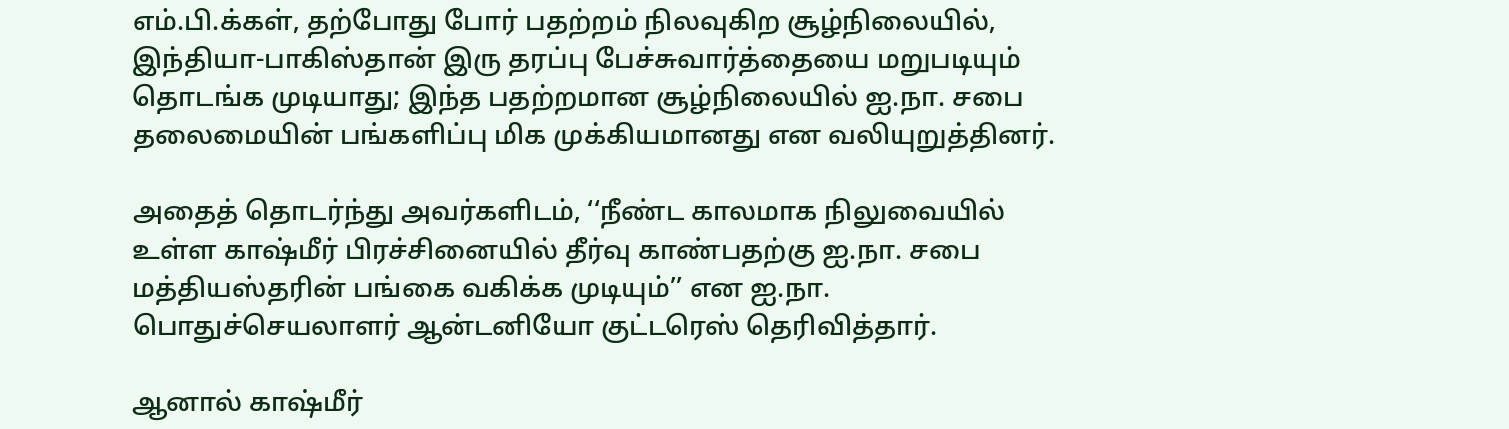எம்.பி.க்கள், தற்போது போர் பதற்றம் நிலவுகிற சூழ்நிலையில், இந்தியா-பாகிஸ்தான் இரு தரப்பு பேச்சுவார்த்தையை மறுபடியும் தொடங்க முடியாது; இந்த பதற்றமான சூழ்நிலையில் ஐ.நா. சபை தலைமையின் பங்களிப்பு மிக முக்கியமானது என வலியுறுத்தினர்.

அதைத் தொடர்ந்து அவர்களிடம், ‘‘நீண்ட காலமாக நிலுவையில் உள்ள கா‌‌ஷ்மீர் பிரச்சினையில் தீர்வு காண்பதற்கு ஐ.நா. சபை மத்தியஸ்தரின் பங்கை வகிக்க முடியும்’’ என ஐ.நா. பொதுச்செயலாளர் ஆன்டனியோ குட்டரெஸ் தெரிவித்தார்.

ஆனால் கா‌‌ஷ்மீர்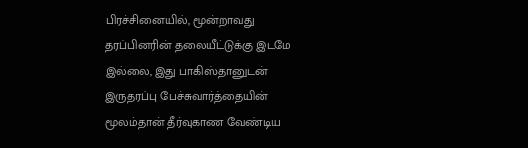பிரச்சினையில், மூன்றாவது தரப்பினரின் தலையீட்டுக்கு இடமே இல்லை, இது பாகிஸ்தானுடன் இருதரப்பு பேச்சுவார்த்தையின் மூலம்தான் தீர்வுகாண வேண்டிய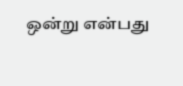ஒன்று என்பது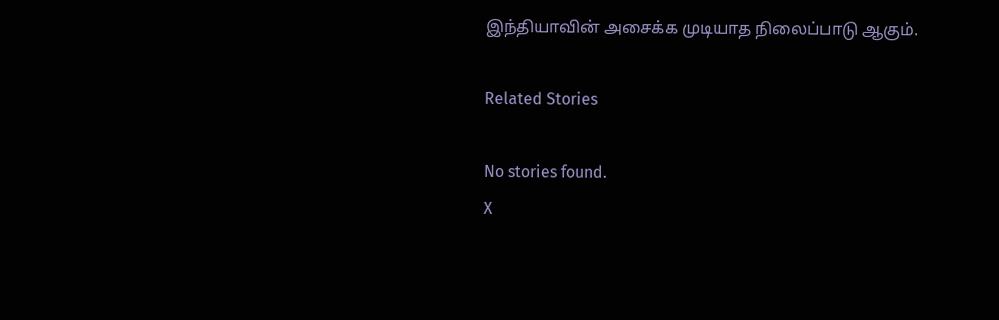இந்தியாவின் அசைக்க முடியாத நிலைப்பாடு ஆகும்.

Related Stories

No stories found.
X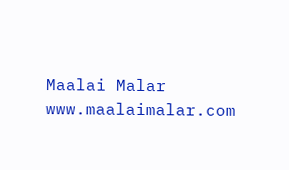Maalai Malar
www.maalaimalar.com